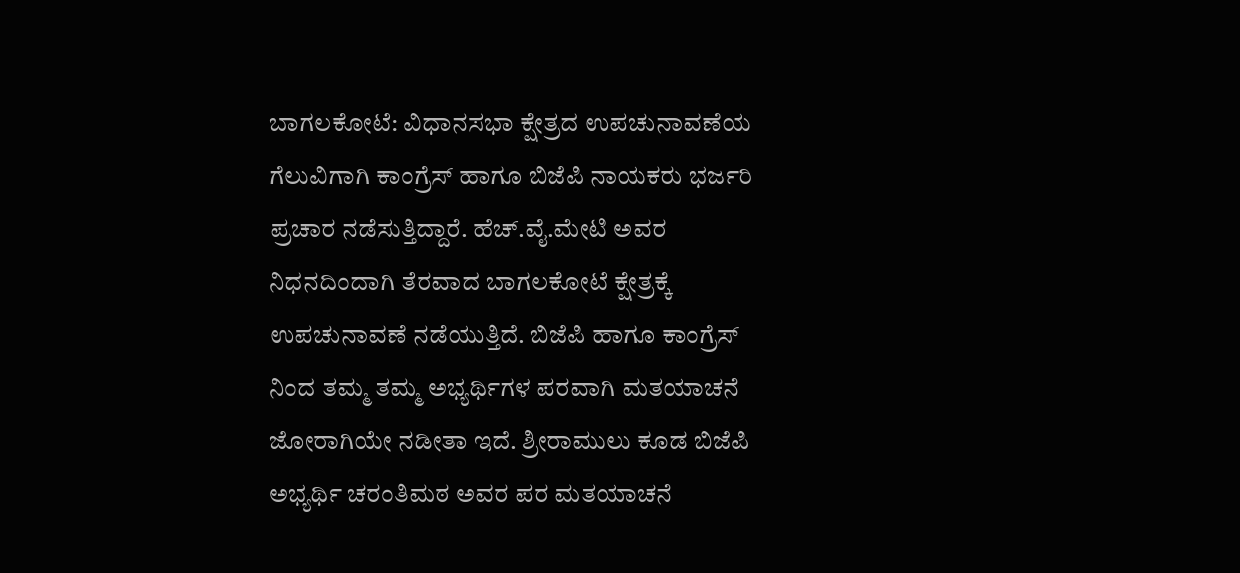ಬಾಗಲಕೋಟೆ: ವಿಧಾನಸಭಾ ಕ್ಷೇತ್ರದ ಉಪಚುನಾವಣೆಯ ಗೆಲುವಿಗಾಗಿ ಕಾಂಗ್ರೆಸ್ ಹಾಗೂ ಬಿಜೆಪಿ ನಾಯಕರು ಭರ್ಜರಿ ಪ್ರಚಾರ ನಡೆಸುತ್ತಿದ್ದಾರೆ. ಹೆಚ್.ವೈ.ಮೇಟಿ ಅವರ ನಿಧನದಿಂದಾಗಿ ತೆರವಾದ ಬಾಗಲಕೋಟೆ ಕ್ಷೇತ್ರಕ್ಕೆ ಉಪಚುನಾವಣೆ ನಡೆಯುತ್ತಿದೆ. ಬಿಜೆಪಿ ಹಾಗೂ ಕಾಂಗ್ರೆಸ್ ನಿಂದ ತಮ್ಮ ತಮ್ಮ ಅಭ್ಯರ್ಥಿಗಳ ಪರವಾಗಿ ಮತಯಾಚನೆ ಜೋರಾಗಿಯೇ ನಡೀತಾ ಇದೆ. ಶ್ರೀರಾಮುಲು ಕೂಡ ಬಿಜೆಪಿ ಅಭ್ಯರ್ಥಿ ಚರಂತಿಮಠ ಅವರ ಪರ ಮತಯಾಚನೆ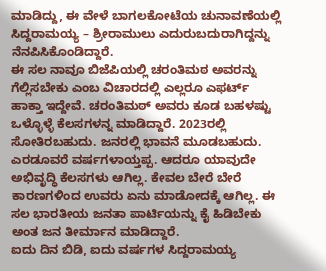ಮಾಡಿದ್ದು, ಈ ವೇಳೆ ಬಾಗಲಕೋಟೆಯ ಚುನಾವಣೆಯಲ್ಲಿ ಸಿದ್ದರಾಮಯ್ಯ – ಶ್ರೀರಾಮುಲು ಎದುರುಬದುರಾಗಿದ್ದನ್ನು ನೆನಪಿಸಿಕೊಂಡಿದ್ದಾರೆ.
ಈ ಸಲ ನಾವೂ ಬಿಜೆಪಿಯಲ್ಲಿ ಚರಂತಿಮಠ ಅವರನ್ನು ಗೆಲ್ಲಿಸಬೇಕು ಎಂಬ ವಿಚಾರದಲ್ಲಿ ಎಲ್ಲರೂ ಎಫರ್ಟ್ ಹಾಕ್ತಾ ಇದ್ದೇವೆ. ಚರಂತಿಮಠ್ ಅವರು ಕೂಡ ಬಹಳಷ್ಟು ಒಳ್ಳೊಳ್ಳೆ ಕೆಲಸಗಳನ್ನ ಮಾಡಿದ್ದಾರೆ. 2023ರಲ್ಲಿ ಸೋತಿರಬಹುದು. ಜನರಲ್ಲಿ ಭಾವನೆ ಮೂಡಬಹುದು. ಎರಡೂವರೆ ವರ್ಷಗಳಾಯ್ತಪ್ಪ. ಆದರೂ ಯಾವುದೇ ಅಭಿವೃದ್ಧಿ ಕೆಲಸಗಳು ಆಗಿಲ್ಲ. ಕೇವಲ ಬೇರೆ ಬೇರೆ ಕಾರಣಗಳಿಂದ ಉವರು ಏನು ಮಾಡೋದಕ್ಕೆ ಆಗಿಲ್ಲ. ಈ ಸಲ ಭಾರತೀಯ ಜನತಾ ಪಾರ್ಟಿಯನ್ನು ಕೈ ಹಿಡಿಬೇಕು ಅಂತ ಜನ ತೀರ್ಮಾನ ಮಾಡಿದ್ದಾರೆ.
ಐದು ದಿನ ಬಿಡಿ, ಐದು ವರ್ಷಗಳ ಸಿದ್ದರಾಮಯ್ಯ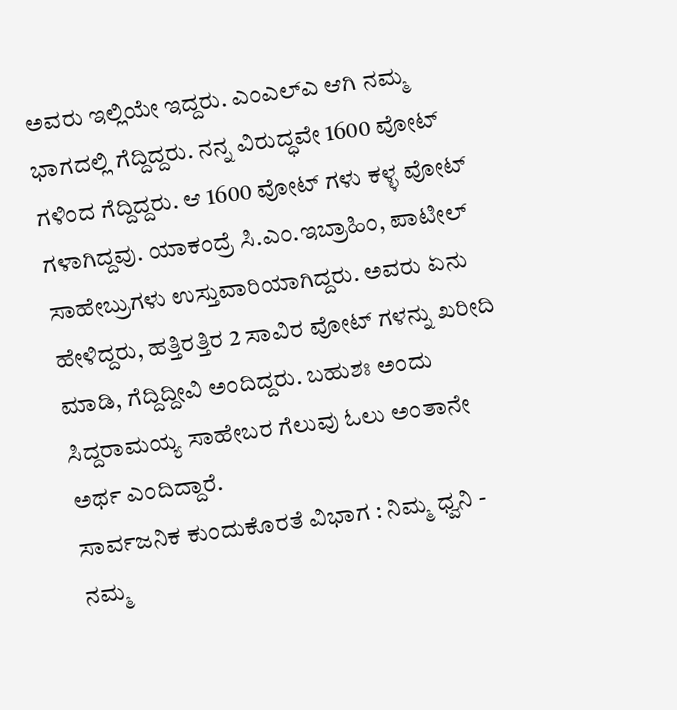ಅವರು ಇಲ್ಲಿಯೇ ಇದ್ದರು. ಎಂಎಲ್ಎ ಆಗಿ ನಮ್ಮ ಭಾಗದಲ್ಲಿ ಗೆದ್ದಿದ್ದರು. ನನ್ನ ವಿರುದ್ಧವೇ 1600 ವೋಟ್ ಗಳಿಂದ ಗೆದ್ದಿದ್ದರು. ಆ 1600 ವೋಟ್ ಗಳು ಕಳ್ಳ ವೋಟ್ ಗಳಾಗಿದ್ದವು. ಯಾಕಂದ್ರೆ ಸಿ.ಎಂ.ಇಬ್ರಾಹಿಂ, ಪಾಟೀಲ್ ಸಾಹೇಬ್ರುಗಳು ಉಸ್ತುವಾರಿಯಾಗಿದ್ದರು. ಅವರು ಏನು ಹೇಳಿದ್ದರು, ಹತ್ತಿರತ್ತಿರ 2 ಸಾವಿರ ವೋಟ್ ಗಳನ್ನು ಖರೀದಿ ಮಾಡಿ, ಗೆದ್ದಿದ್ದೀವಿ ಅಂದಿದ್ದರು. ಬಹುಶಃ ಅಂದು ಸಿದ್ದರಾಮಯ್ಯ ಸಾಹೇಬರ ಗೆಲುವು ಓಲು ಅಂತಾನೇ ಅರ್ಥ ಎಂದಿದ್ದಾರೆ.
ಸಾರ್ವಜನಿಕ ಕುಂದುಕೊರತೆ ವಿಭಾಗ : ನಿಮ್ಮ ಧ್ವನಿ - ನಮ್ಮ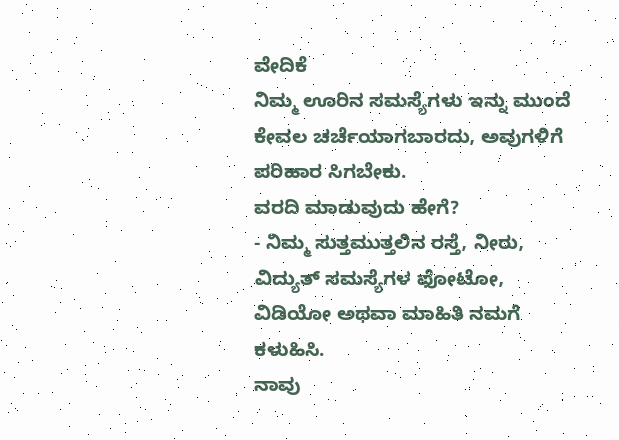ವೇದಿಕೆ
ನಿಮ್ಮ ಊರಿನ ಸಮಸ್ಯೆಗಳು ಇನ್ನು ಮುಂದೆ ಕೇವಲ ಚರ್ಚೆಯಾಗಬಾರದು, ಅವುಗಳಿಗೆ ಪರಿಹಾರ ಸಿಗಬೇಕು.
ವರದಿ ಮಾಡುವುದು ಹೇಗೆ?
- ನಿಮ್ಮ ಸುತ್ತಮುತ್ತಲಿನ ರಸ್ತೆ, ನೀರು, ವಿದ್ಯುತ್ ಸಮಸ್ಯೆಗಳ ಫೋಟೋ, ವಿಡಿಯೋ ಅಥವಾ ಮಾಹಿತಿ ನಮಗೆ ಕಳುಹಿಸಿ.
ನಾವು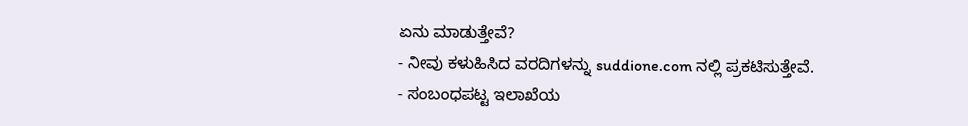ಏನು ಮಾಡುತ್ತೇವೆ?
- ನೀವು ಕಳುಹಿಸಿದ ವರದಿಗಳನ್ನು suddione.com ನಲ್ಲಿ ಪ್ರಕಟಿಸುತ್ತೇವೆ.
- ಸಂಬಂಧಪಟ್ಟ ಇಲಾಖೆಯ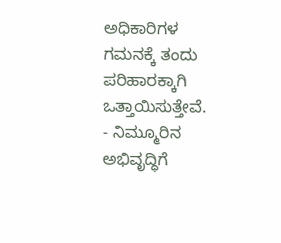ಅಧಿಕಾರಿಗಳ ಗಮನಕ್ಕೆ ತಂದು ಪರಿಹಾರಕ್ಕಾಗಿ ಒತ್ತಾಯಿಸುತ್ತೇವೆ.
- ನಿಮ್ಮೂರಿನ ಅಭಿವೃದ್ಧಿಗೆ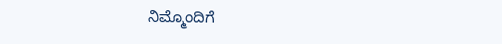ನಿಮ್ಮೊಂದಿಗೆ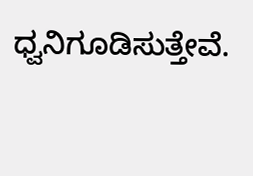ಧ್ವನಿಗೂಡಿಸುತ್ತೇವೆ.